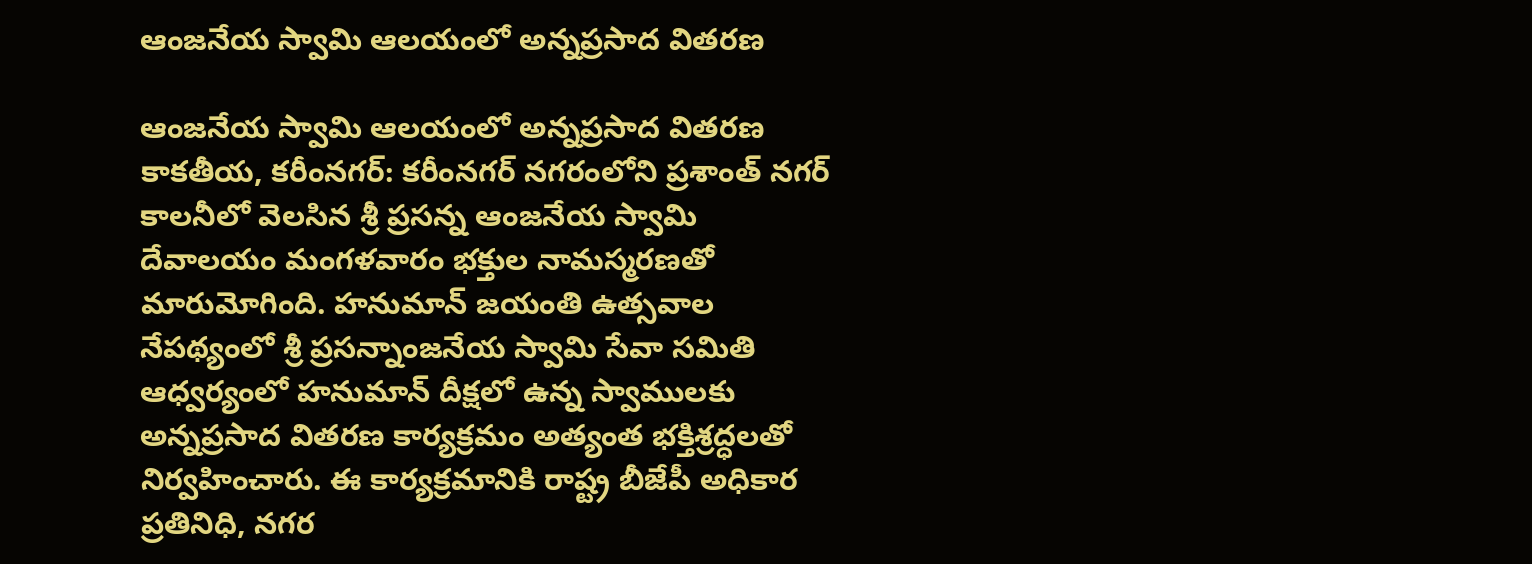ఆంజనేయ స్వామి ఆలయంలో అన్నప్రసాద వితరణ

ఆంజనేయ స్వామి ఆలయంలో అన్నప్రసాద వితరణ కాకతీయ, కరీంనగర్: కరీంనగర్ నగరంలోని ప్రశాంత్ నగర్ కాలనీలో వెలసిన శ్రీ ప్రసన్న ఆంజనేయ స్వామి దేవాలయం మంగళవారం భక్తుల నామస్మరణతో మారుమోగింది. హనుమాన్ జయంతి ఉత్సవాల నేపథ్యంలో శ్రీ ప్రసన్నాంజనేయ స్వామి సేవా సమితి ఆధ్వర్యంలో హనుమాన్ దీక్షలో ఉన్న స్వాములకు అన్నప్రసాద వితరణ కార్యక్రమం అత్యంత భక్తిశ్రద్ధలతో నిర్వహించారు. ఈ కార్యక్రమానికి రాష్ట్ర బీజేపీ అధికార ప్రతినిధి, నగర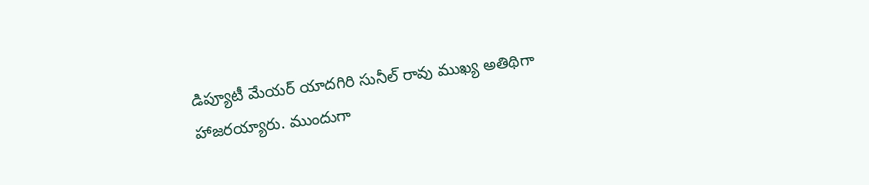డిప్యూటీ మేయర్ యాదగిరి సునీల్ రావు ముఖ్య అతిథిగా హాజరయ్యారు. ముందుగా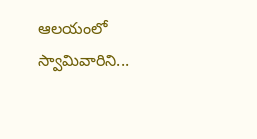ఆలయంలో స్వామివారిని...